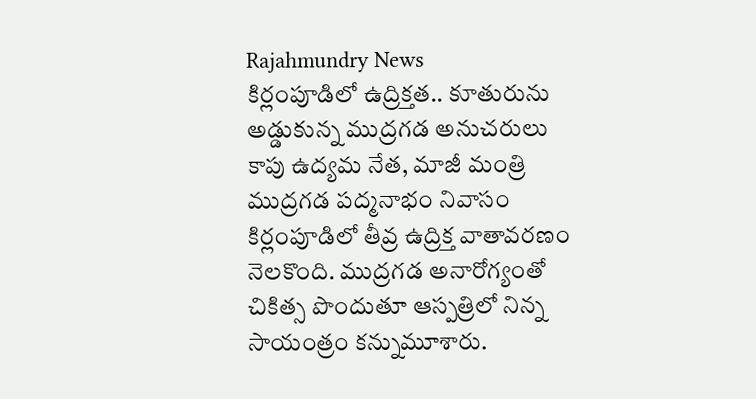Rajahmundry News
కిర్లంపూడిలో ఉద్రిక్తత.. కూతురును అడ్డుకున్న ముద్రగడ అనుచరులు
కాపు ఉద్యమ నేత, మాజీ మంత్రి ముద్రగడ పద్మనాభం నివాసం కిర్లంపూడిలో తీవ్ర ఉద్రిక్త వాతావరణం నెలకొంది. ముద్రగడ అనారోగ్యంతో చికిత్స పొందుతూ ఆస్పత్రిలో నిన్న సాయంత్రం కన్నుమూశారు.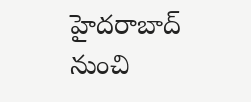హైదరాబాద్ నుంచి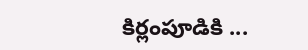కిర్లంపూడికి ...